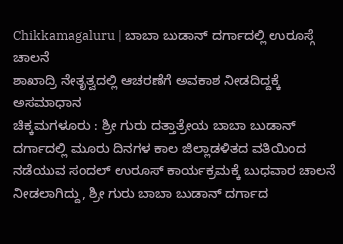Chikkamagaluru | ಬಾಬಾ ಬುಡಾನ್ ದರ್ಗಾದಲ್ಲಿ ಉರೂಸ್ಗೆ ಚಾಲನೆ
ಶಾಖಾದ್ರಿ ನೇತೃತ್ವದಲ್ಲಿ ಆಚರಣೆಗೆ ಅವಕಾಶ ನೀಡದಿದ್ದಕ್ಕೆ ಅಸಮಾಧಾನ
ಚಿಕ್ಕಮಗಳೂರು : ಶ್ರೀ ಗುರು ದತ್ತಾತ್ರೇಯ ಬಾಬಾ ಬುಡಾನ್ ದರ್ಗಾದಲ್ಲಿ ಮೂರು ದಿನಗಳ ಕಾಲ ಜಿಲ್ಲಾಡಳಿತದ ವತಿಯಿಂದ ನಡೆಯುವ ಸಂದಲ್ ಉರೂಸ್ ಕಾರ್ಯಕ್ರಮಕ್ಕೆ ಬುಧವಾರ ಚಾಲನೆ ನೀಡಲಾಗಿದ್ದು, ಶ್ರೀ ಗುರು ಬಾಬಾ ಬುಡಾನ್ ದರ್ಗಾದ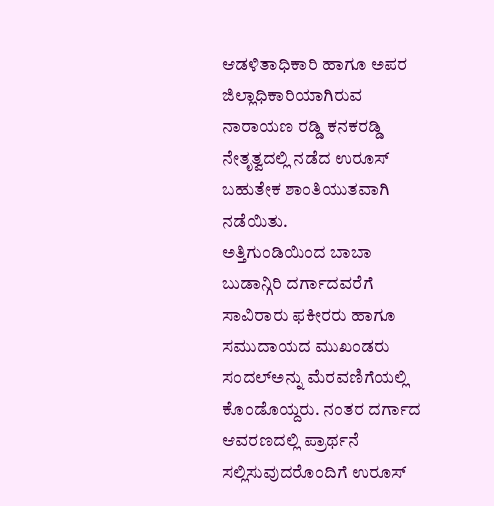ಆಡಳಿತಾಧಿಕಾರಿ ಹಾಗೂ ಅಪರ ಜಿಲ್ಲಾಧಿಕಾರಿಯಾಗಿರುವ ನಾರಾಯಣ ರಡ್ಡಿ ಕನಕರಡ್ಡಿ ನೇತೃತ್ವದಲ್ಲಿ ನಡೆದ ಉರೂಸ್ ಬಹುತೇಕ ಶಾಂತಿಯುತವಾಗಿ ನಡೆಯಿತು.
ಅತ್ತಿಗುಂಡಿಯಿಂದ ಬಾಬಾ ಬುಡಾನ್ಗಿರಿ ದರ್ಗಾದವರೆಗೆ ಸಾವಿರಾರು ಫಕೀರರು ಹಾಗೂ ಸಮುದಾಯದ ಮುಖಂಡರು ಸಂದಲ್ಅನ್ನು ಮೆರವಣಿಗೆಯಲ್ಲಿ ಕೊಂಡೊಯ್ದರು. ನಂತರ ದರ್ಗಾದ ಆವರಣದಲ್ಲಿ ಪ್ರಾರ್ಥನೆ ಸಲ್ಲಿಸುವುದರೊಂದಿಗೆ ಉರೂಸ್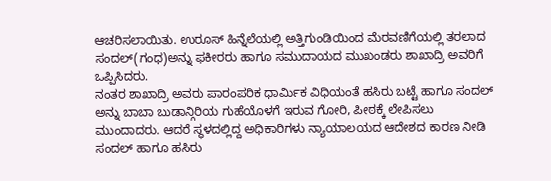ಆಚರಿಸಲಾಯಿತು. ಉರೂಸ್ ಹಿನ್ನೆಲೆಯಲ್ಲಿ ಅತ್ತಿಗುಂಡಿಯಿಂದ ಮೆರವಣಿಗೆಯಲ್ಲಿ ತರಲಾದ ಸಂದಲ್(ಗಂಧ)ಅನ್ನು ಫಕೀರರು ಹಾಗೂ ಸಮುದಾಯದ ಮುಖಂಡರು ಶಾಖಾದ್ರಿ ಅವರಿಗೆ ಒಪ್ಪಿಸಿದರು.
ನಂತರ ಶಾಖಾದ್ರಿ ಅವರು ಪಾರಂಪರಿಕ ಧಾರ್ಮಿಕ ವಿಧಿಯಂತೆ ಹಸಿರು ಬಟ್ಟೆ ಹಾಗೂ ಸಂದಲ್ ಅನ್ನು ಬಾಬಾ ಬುಡಾನ್ಗಿರಿಯ ಗುಹೆಯೊಳಗೆ ಇರುವ ಗೋರಿ, ಪೀಠಕ್ಕೆ ಲೇಪಿಸಲು ಮುಂದಾದರು. ಆದರೆ ಸ್ಥಳದಲ್ಲಿದ್ದ ಅಧಿಕಾರಿಗಳು ನ್ಯಾಯಾಲಯದ ಆದೇಶದ ಕಾರಣ ನೀಡಿ ಸಂದಲ್ ಹಾಗೂ ಹಸಿರು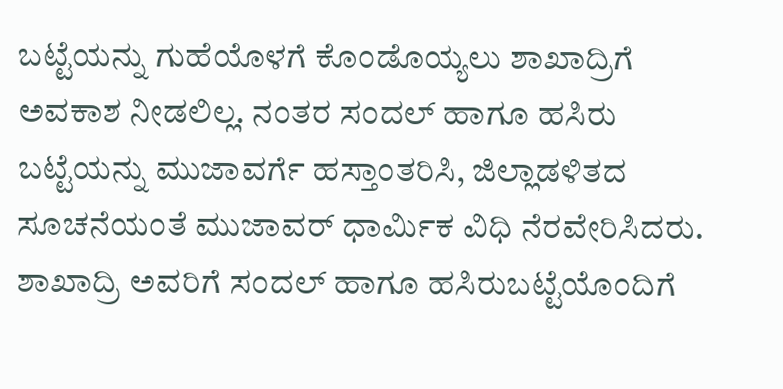ಬಟ್ಟೆಯನ್ನು ಗುಹೆಯೊಳಗೆ ಕೊಂಡೊಯ್ಯಲು ಶಾಖಾದ್ರಿಗೆ ಅವಕಾಶ ನೀಡಲಿಲ್ಲ. ನಂತರ ಸಂದಲ್ ಹಾಗೂ ಹಸಿರು ಬಟ್ಟೆಯನ್ನು ಮುಜಾವರ್ಗೆ ಹಸ್ತಾಂತರಿಸಿ, ಜಿಲ್ಲಾಡಳಿತದ ಸೂಚನೆಯಂತೆ ಮುಜಾವರ್ ಧಾರ್ಮಿಕ ವಿಧಿ ನೆರವೇರಿಸಿದರು.
ಶಾಖಾದ್ರಿ ಅವರಿಗೆ ಸಂದಲ್ ಹಾಗೂ ಹಸಿರುಬಟ್ಟೆಯೊಂದಿಗೆ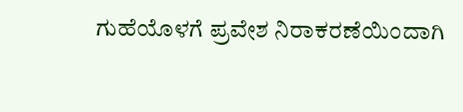ಗುಹೆಯೊಳಗೆ ಪ್ರವೇಶ ನಿರಾಕರಣೆಯಿಂದಾಗಿ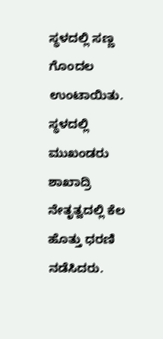ಸ್ಥಳದಲ್ಲಿ ಸಣ್ಣ ಗೊಂದಲ ಉಂಟಾಯಿತು. ಸ್ಥಳದಲ್ಲಿ ಮುಖಂಡರು ಶಾಖಾದ್ರಿ ನೇತೃತ್ವದಲ್ಲಿ ಕೆಲ ಹೊತ್ತು ಧರಣಿ ನಡೆಸಿದರು.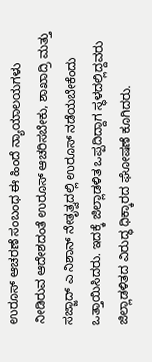ಉರೂಸ್ ಆಚರಣೆ ಸಂಬಂಧ ಈ ಹಿಂದೆ ನ್ಯಾಯಾಲಯಗಳು ನೀಡಿರುವ ಆದೇಶದಂತೆ ಉರೂಸ್ ಆಚರಿಸಬೇಕು, ಶಾಖಾದ್ರಿ ಮತ್ತು ಸಜ್ಜಾದ್ ಎ ನಿಶಾನ್ ನೇತೃತ್ವದಲ್ಲಿ ಉರೂಸ್ ನಡೆಯಬೇಕೆಂದು ಒತ್ತಾಯಿಸಿದರು. ಇದಕ್ಕೆ ಜಿಲ್ಲಾಡಳಿತ ಒಪ್ಪದಿದ್ದಾಗ ಸ್ಥಳದಲ್ಲಿದ್ದವರು ಜಿಲ್ಲಾಡಳಿತದ ವಿರುದ್ಧ ಧಿಕ್ಕಾರದ ಘೋಷಣೆ ಕೂಗಿದರು.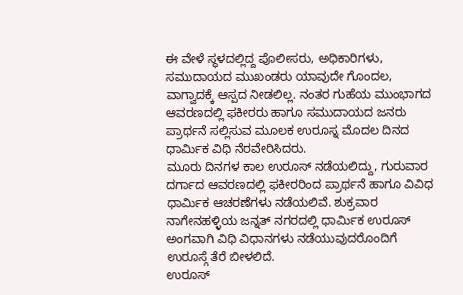ಈ ವೇಳೆ ಸ್ಥಳದಲ್ಲಿದ್ದ ಪೊಲೀಸರು, ಅಧಿಕಾರಿಗಳು, ಸಮುದಾಯದ ಮುಖಂಡರು ಯಾವುದೇ ಗೊಂದಲ, ವಾಗ್ವಾದಕ್ಕೆ ಆಸ್ಪದ ನೀಡಲಿಲ್ಲ. ನಂತರ ಗುಹೆಯ ಮುಂಭಾಗದ ಆವರಣದಲ್ಲಿ ಫಕೀರರು ಹಾಗೂ ಸಮುದಾಯದ ಜನರು ಪ್ರಾರ್ಥನೆ ಸಲ್ಲಿಸುವ ಮೂಲಕ ಉರೂಸ್ನ ಮೊದಲ ದಿನದ ಧಾರ್ಮಿಕ ವಿಧಿ ನೆರವೇರಿಸಿದರು.
ಮೂರು ದಿನಗಳ ಕಾಲ ಉರೂಸ್ ನಡೆಯಲಿದ್ದು, ಗುರುವಾರ ದರ್ಗಾದ ಆವರಣದಲ್ಲಿ ಫಕೀರರಿಂದ ಪ್ರಾರ್ಥನೆ ಹಾಗೂ ವಿವಿಧ ಧಾರ್ಮಿಕ ಆಚರಣೆಗಳು ನಡೆಯಲಿವೆ. ಶುಕ್ರವಾರ ನಾಗೇನಹಳ್ಳಿಯ ಜನ್ನತ್ ನಗರದಲ್ಲಿ ಧಾರ್ಮಿಕ ಉರೂಸ್ ಅಂಗವಾಗಿ ವಿಧಿ ವಿಧಾನಗಳು ನಡೆಯುವುದರೊಂದಿಗೆ ಉರೂಸ್ಗೆ ತೆರೆ ಬೀಳಲಿದೆ.
ಉರೂಸ್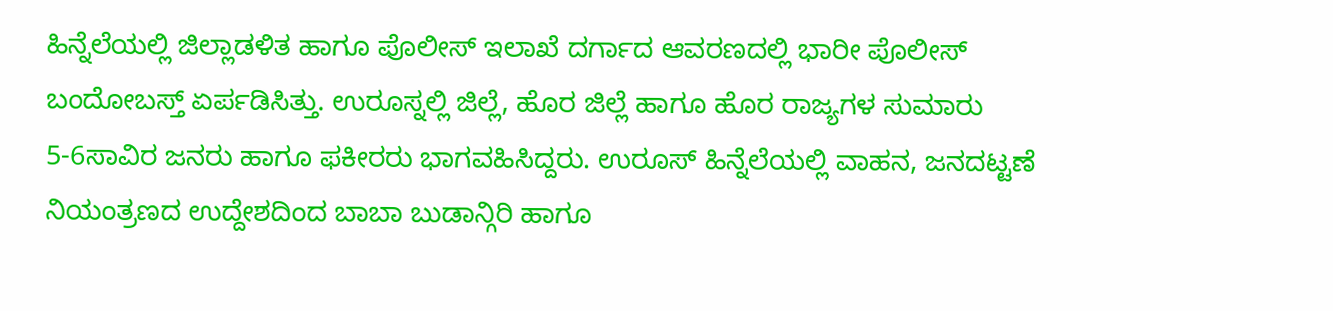ಹಿನ್ನೆಲೆಯಲ್ಲಿ ಜಿಲ್ಲಾಡಳಿತ ಹಾಗೂ ಪೊಲೀಸ್ ಇಲಾಖೆ ದರ್ಗಾದ ಆವರಣದಲ್ಲಿ ಭಾರೀ ಪೊಲೀಸ್ ಬಂದೋಬಸ್ತ್ ಏರ್ಪಡಿಸಿತ್ತು. ಉರೂಸ್ನಲ್ಲಿ ಜಿಲ್ಲೆ, ಹೊರ ಜಿಲ್ಲೆ ಹಾಗೂ ಹೊರ ರಾಜ್ಯಗಳ ಸುಮಾರು 5-6ಸಾವಿರ ಜನರು ಹಾಗೂ ಫಕೀರರು ಭಾಗವಹಿಸಿದ್ದರು. ಉರೂಸ್ ಹಿನ್ನೆಲೆಯಲ್ಲಿ ವಾಹನ, ಜನದಟ್ಟಣೆ ನಿಯಂತ್ರಣದ ಉದ್ದೇಶದಿಂದ ಬಾಬಾ ಬುಡಾನ್ಗಿರಿ ಹಾಗೂ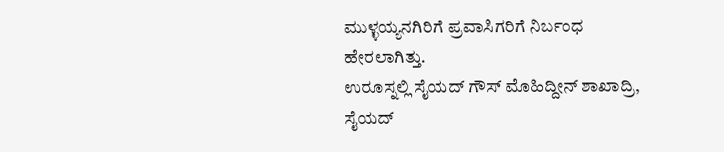ಮುಳ್ಳಯ್ಯನಗಿರಿಗೆ ಪ್ರವಾಸಿಗರಿಗೆ ನಿರ್ಬಂಧ ಹೇರಲಾಗಿತ್ತು.
ಉರೂಸ್ನಲ್ಲಿ ಸೈಯದ್ ಗೌಸ್ ಮೊಹಿದ್ದೀನ್ ಶಾಖಾದ್ರಿ, ಸೈಯದ್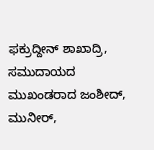ಫಕ್ರುದ್ದೀನ್ ಶಾಖಾದ್ರಿ, ಸಮುದಾಯದ ಮುಖಂಡರಾದ ಜಂಶೀದ್, ಮುನೀರ್,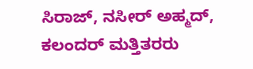ಸಿರಾಜ್, ನಸೀರ್ ಅಹ್ಮದ್, ಕಲಂದರ್ ಮತ್ತಿತರರು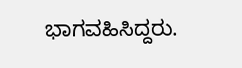ಭಾಗವಹಿಸಿದ್ದರು.